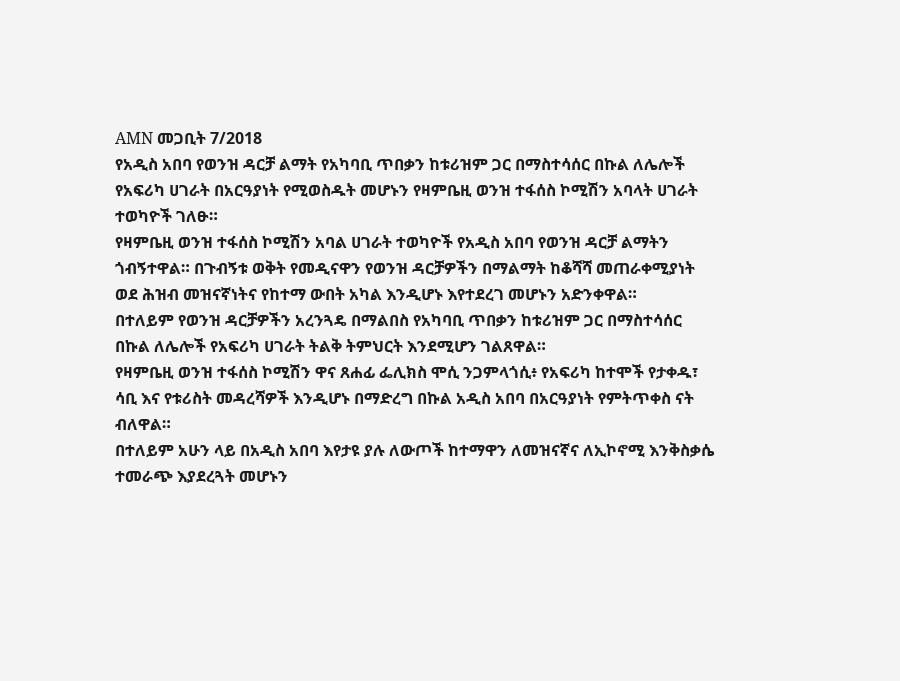AMN መጋቢት 7/2018
የአዲስ አበባ የወንዝ ዳርቻ ልማት የአካባቢ ጥበቃን ከቱሪዝም ጋር በማስተሳሰር በኩል ለሌሎች የአፍሪካ ሀገራት በአርዓያነት የሚወስዱት መሆኑን የዛምቤዚ ወንዝ ተፋሰስ ኮሚሽን አባላት ሀገራት ተወካዮች ገለፁ።
የዛምቤዚ ወንዝ ተፋሰስ ኮሚሽን አባል ሀገራት ተወካዮች የአዲስ አበባ የወንዝ ዳርቻ ልማትን ጎብኝተዋል። በጉብኝቱ ወቅት የመዲናዋን የወንዝ ዳርቻዎችን በማልማት ከቆሻሻ መጠራቀሚያነት ወደ ሕዝብ መዝናኛነትና የከተማ ውበት አካል እንዲሆኑ እየተደረገ መሆኑን አድንቀዋል።
በተለይም የወንዝ ዳርቻዎችን አረንጓዴ በማልበስ የአካባቢ ጥበቃን ከቱሪዝም ጋር በማስተሳሰር በኩል ለሌሎች የአፍሪካ ሀገራት ትልቅ ትምህርት እንደሚሆን ገልጸዋል።
የዛምቤዚ ወንዝ ተፋሰስ ኮሚሽን ዋና ጸሐፊ ፌሊክስ ሞሲ ንጋምላጎሲ፥ የአፍሪካ ከተሞች የታቀዱ፣ ሳቢ እና የቱሪስት መዳረሻዎች እንዲሆኑ በማድረግ በኩል አዲስ አበባ በአርዓያነት የምትጥቀስ ናት ብለዋል።
በተለይም አሁን ላይ በአዲስ አበባ እየታዩ ያሉ ለውጦች ከተማዋን ለመዝናኛና ለኢኮኖሚ እንቅስቃሴ ተመራጭ እያደረጓት መሆኑን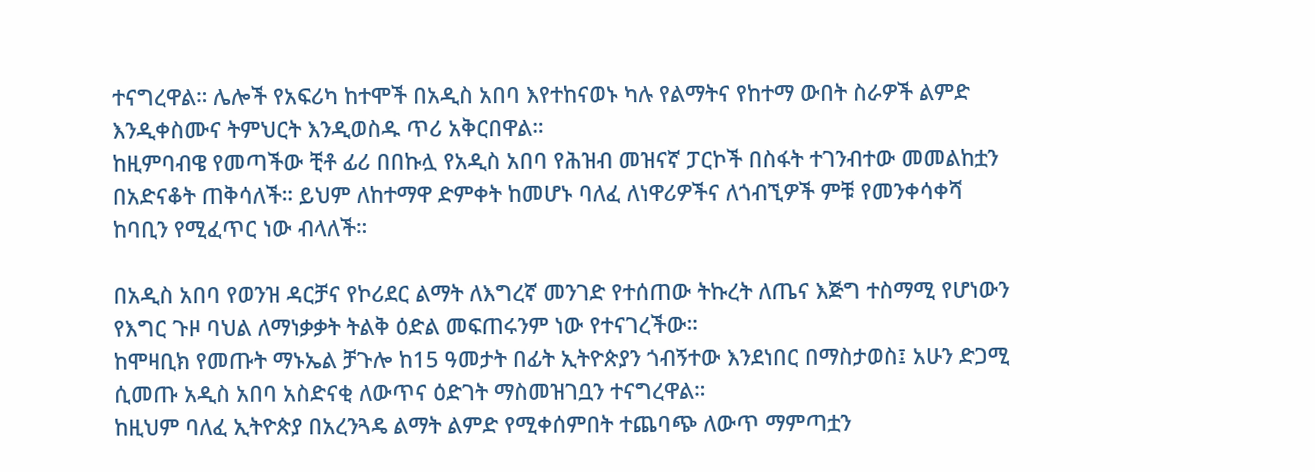ተናግረዋል። ሌሎች የአፍሪካ ከተሞች በአዲስ አበባ እየተከናወኑ ካሉ የልማትና የከተማ ውበት ስራዎች ልምድ እንዲቀስሙና ትምህርት እንዲወስዱ ጥሪ አቅርበዋል።
ከዚምባብዌ የመጣችው ቺቶ ፊሪ በበኩሏ የአዲስ አበባ የሕዝብ መዝናኛ ፓርኮች በስፋት ተገንብተው መመልከቷን በአድናቆት ጠቅሳለች። ይህም ለከተማዋ ድምቀት ከመሆኑ ባለፈ ለነዋሪዎችና ለጎብኚዎች ምቹ የመንቀሳቀሻ ከባቢን የሚፈጥር ነው ብላለች።

በአዲስ አበባ የወንዝ ዳርቻና የኮሪደር ልማት ለእግረኛ መንገድ የተሰጠው ትኩረት ለጤና እጅግ ተስማሚ የሆነውን የእግር ጉዞ ባህል ለማነቃቃት ትልቅ ዕድል መፍጠሩንም ነው የተናገረችው።
ከሞዛቢክ የመጡት ማኑኤል ቻጉሎ ከ15 ዓመታት በፊት ኢትዮጵያን ጎብኝተው እንደነበር በማስታወስ፤ አሁን ድጋሚ ሲመጡ አዲስ አበባ አስድናቂ ለውጥና ዕድገት ማስመዝገቧን ተናግረዋል።
ከዚህም ባለፈ ኢትዮጵያ በአረንጓዴ ልማት ልምድ የሚቀሰምበት ተጨባጭ ለውጥ ማምጣቷን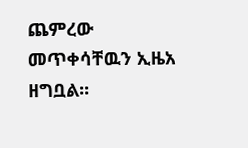ጨምረው መጥቀሳቸዉን ኢዜአ ዘግቧል፡፡